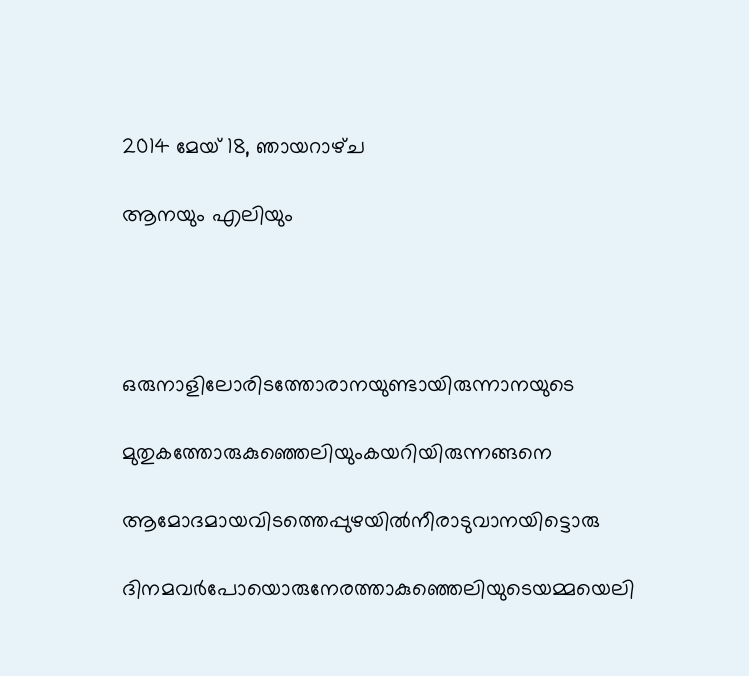2014 മേയ് 18, ഞായറാഴ്‌ച

ആനയും എലിയും




ഒരുനാളിലോരിടത്തോരാനയുണ്ടായിരുന്നാനയുടെ

മുതുകത്തോരുകുഞ്ഞെലിയുംകയറിയിരുന്നങ്ങനെ

ആമോദമായവിടത്തെപ്പുഴയിൽനീരാടുവാനയിട്ടൊരു

ദിനമവർപോയൊരുനേരത്താകുഞ്ഞെലിയുടെയമ്മയെലി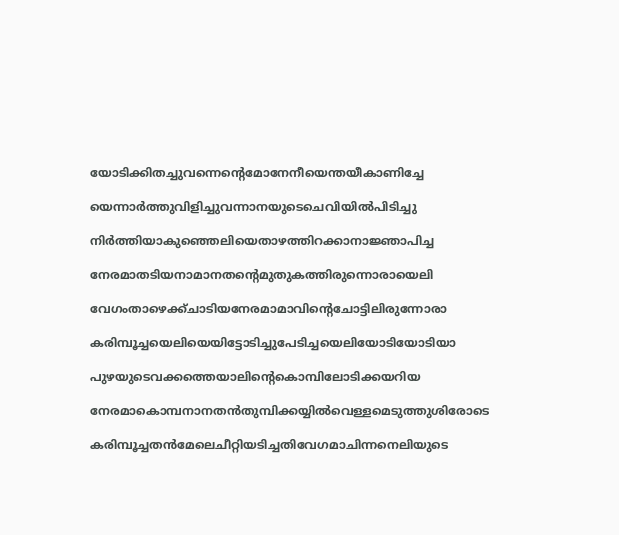യോടിക്കിതച്ചുവന്നെന്റെമോനേനീയെന്തയീകാണിച്ചേ

യെന്നാർത്തുവിളിച്ചുവന്നാനയുടെചെവിയിൽപിടിച്ചു

നിർത്തിയാകുഞ്ഞെലിയെതാഴത്തിറക്കാനാജ്ഞാപിച്ച

നേരമാതടിയനാമാനതന്റെമുതുകത്തിരുന്നൊരായെലി

വേഗംതാഴെക്ക്ചാടിയനേരമാമാവിന്റെചോട്ടിലിരുന്നോരാ

കരിമ്പൂച്ചയെലിയെയിട്ടോടിച്ചുപേടിച്ചയെലിയോടിയോടിയാ

പുഴയുടെവക്കത്തെയാലിന്റെകൊമ്പിലോടിക്കയറിയ

നേരമാകൊമ്പനാനതൻതുമ്പിക്കയ്യിൽവെള്ളമെടുത്തുശിരോടെ

കരിമ്പൂച്ചതൻമേലെചീറ്റിയടിച്ചതിവേഗമാചിന്നനെലിയുടെ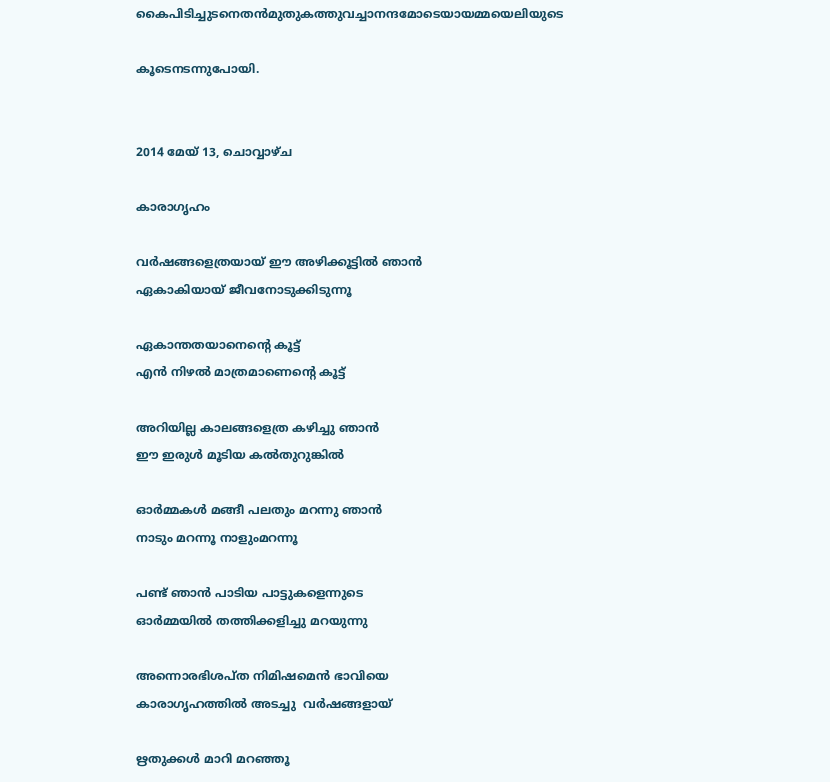കൈപിടിച്ചുടനെതൻമുതുകത്തുവച്ചാനന്ദമോടെയായമ്മയെലിയുടെ

കൂടെനടന്നുപോയി.


2014 മേയ് 13, ചൊവ്വാഴ്ച

കാരാഗൃഹം

വർഷങ്ങളെത്രയായ് ഈ അഴിക്കൂട്ടിൽ ഞാൻ
ഏകാകിയായ്‌ ജീവനോടുക്കിടുന്നൂ

ഏകാന്തതയാനെന്റെ കൂട്ട്
എൻ നിഴൽ മാത്രമാണെന്റെ കൂട്ട്

അറിയില്ല കാലങ്ങളെത്ര കഴിച്ചു ഞാൻ
ഈ ഇരുൾ മൂടിയ കൽതുറുങ്കിൽ

ഓർമ്മകൾ മങ്ങീ പലതും മറന്നു ഞാൻ
നാടും മറന്നൂ നാളുംമറന്നൂ

പണ്ട് ഞാൻ പാടിയ പാട്ടുകളെന്നുടെ
ഓർമ്മയിൽ തത്തിക്കളിച്ചു മറയുന്നു

അന്നൊരഭിശപ്ത നിമിഷമെൻ ഭാവിയെ
കാരാഗൃഹത്തിൽ അടച്ചു  വർഷങ്ങളായ്

ഋതുക്കൾ മാറി മറഞ്ഞൂ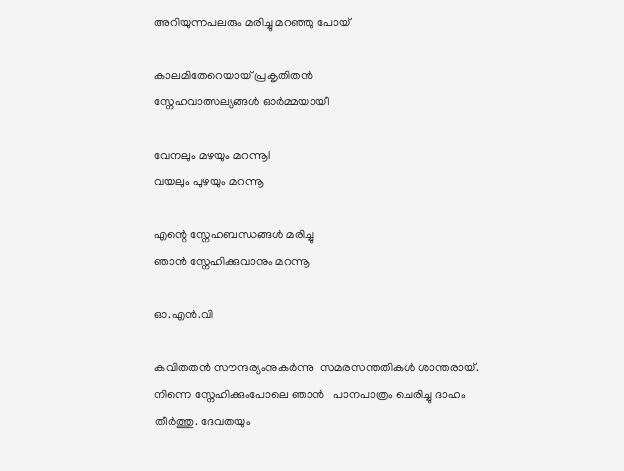അറിയുന്നപലരും മരിച്ചു മറഞ്ഞു പോയ്‌

കാലമിതേറെയായ് പ്രകൃതിതൻ
സ്നേഹവാത്സല്യങ്ങൾ ഓർമ്മയായീ

വേനലും മഴയും മറന്നൂl
വയലും പുഴയും മറന്നൂ

എന്റെ സ്നേഹബന്ധങ്ങൾ മരിച്ചു
ഞാൻ സ്നേഹിക്കുവാനും മറന്നൂ

ഓ.എൻ.വി

കവിതതൻ സൗന്ദര്യംനുകർന്നു  സമരസന്തതികൾ ശാന്തരായ്. നിന്നെ സ്നേഹിക്കുംപോലെ ഞാൻ   പാനപാത്രം ചെരിച്ചു ദാഹം തീർത്തു. ദേവതയും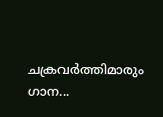ചക്രവർത്തിമാരും‍  ഗാന...